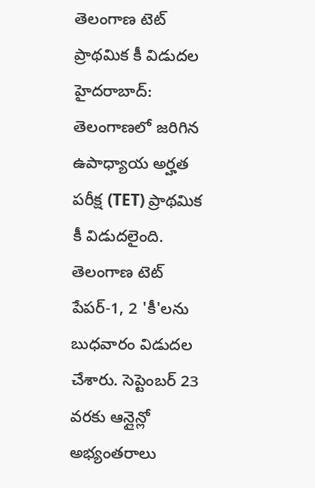తెలంగాణ టెట్ ప్రాథమిక కీ విడుదల
హైదరాబాద్: తెలంగాణలో జరిగిన ఉపాధ్యాయ అర్హత పరీక్ష (TET) ప్రాథమిక కీ విడుదలైంది. తెలంగాణ టెట్ పేపర్-1, 2 'కీ'లను బుధవారం విడుదల చేశారు. సెప్టెంబర్ 23 వరకు ఆన్లైన్లో అభ్యంతరాలు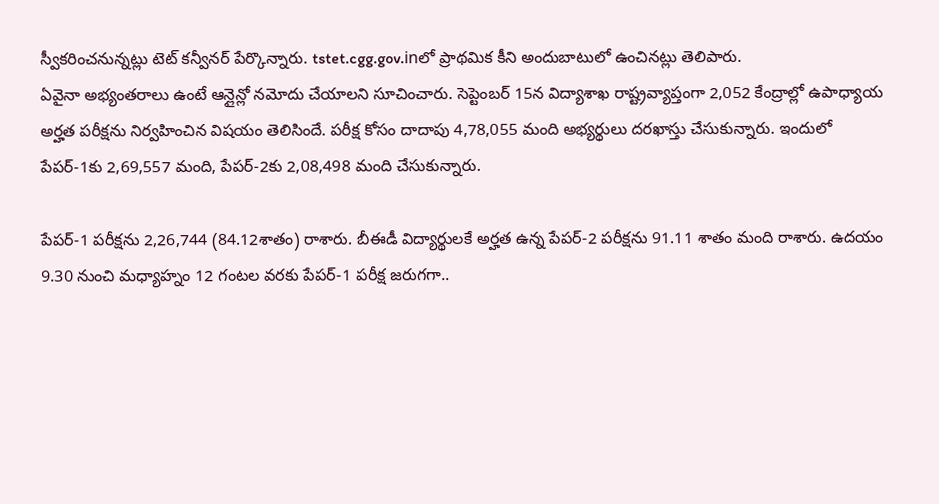స్వీకరించనున్నట్లు టెట్ కన్వీనర్ పేర్కొన్నారు. tstet.cgg.gov.inలో ప్రాథమిక కీని అందుబాటులో ఉంచినట్లు తెలిపారు.
ఏవైనా అభ్యంతరాలు ఉంటే ఆన్లైన్లో నమోదు చేయాలని సూచించారు. సెప్టెంబర్ 15న విద్యాశాఖ రాష్ట్రవ్యాప్తంగా 2,052 కేంద్రాల్లో ఉపాధ్యాయ అర్హత పరీక్షను నిర్వహించిన విషయం తెలిసిందే. పరీక్ష కోసం దాదాపు 4,78,055 మంది అభ్యర్థులు దరఖాస్తు చేసుకున్నారు. ఇందులో పేపర్-1కు 2,69,557 మంది, పేపర్-2కు 2,08,498 మంది చేసుకున్నారు.

పేపర్-1 పరీక్షను 2,26,744 (84.12శాతం) రాశారు. బీఈడీ విద్యార్థులకే అర్హత ఉన్న పేపర్-2 పరీక్షను 91.11 శాతం మంది రాశారు. ఉదయం 9.30 నుంచి మధ్యాహ్నం 12 గంటల వరకు పేపర్-1 పరీక్ష జరుగగా..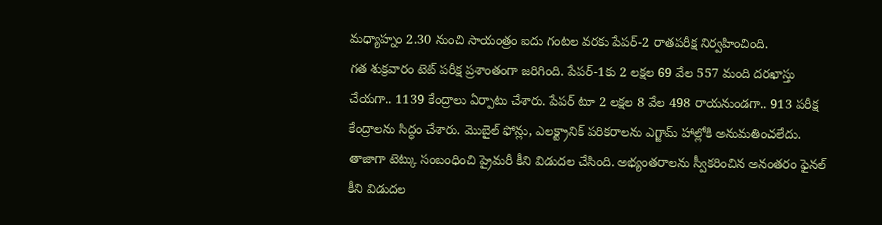మధ్యాహ్నం 2.30 నుంచి సాయంత్రం ఐదు గంటల వరకు పేపర్-2 రాతపరీక్ష నిర్వహించింది.
గత శుక్రవారం టెట్ పరీక్ష ప్రశాంతంగా జరిగింది. పేపర్-1కు 2 లక్షల 69 వేల 557 మంది దరఖాస్తు చేయగా.. 1139 కేంద్రాలు ఏర్పాటు చేశారు. పేపర్ టూ 2 లక్షల 8 వేల 498 రాయనుండగా.. 913 పరీక్ష కేంద్రాలను సిద్ధం చేశారు. మొబైల్ ఫోన్లు, ఎలక్ట్రానిక్ పరికరాలను ఎగ్జామ్ హాల్లోకి అనుమతించలేదు.
తాజాగా టెట్కు సంబంధించి ప్రైమరీ కీని విడుదల చేసింది. అభ్యంతరాలను స్వీకరించిన అనంతరం ఫైనల్ కీని విడుదల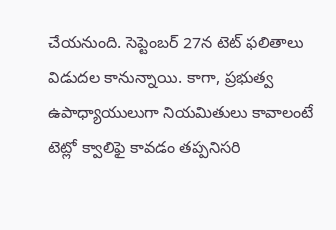చేయనుంది. సెప్టెంబర్ 27న టెట్ ఫలితాలు విడుదల కానున్నాయి. కాగా, ప్రభుత్వ ఉపాధ్యాయులుగా నియమితులు కావాలంటే టెట్లో క్వాలిఫై కావడం తప్పనిసరి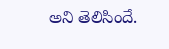అని తెలిసిందే.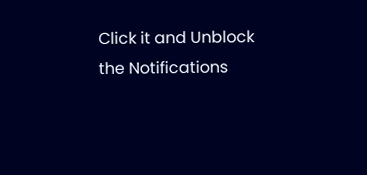Click it and Unblock the Notifications